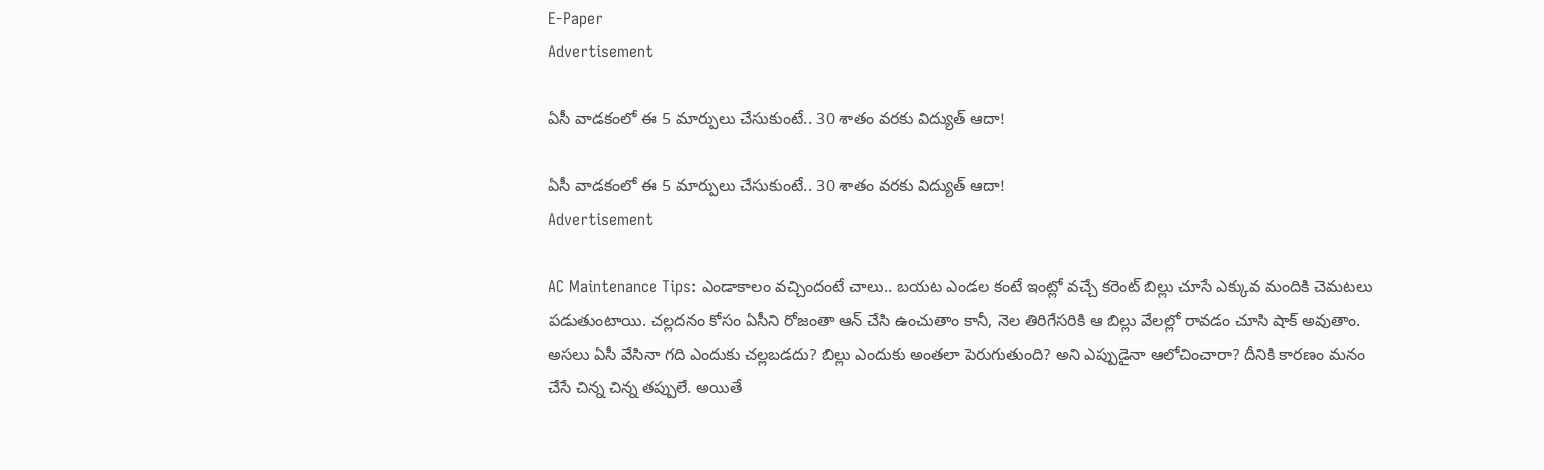E-Paper
Advertisement

ఏసీ వాడకంలో ఈ 5 మార్పులు చేసుకుంటే.. 30 శాతం వరకు విద్యుత్ ఆదా!

ఏసీ వాడకంలో ఈ 5 మార్పులు చేసుకుంటే.. 30 శాతం వరకు విద్యుత్ ఆదా!
Advertisement

AC Maintenance Tips: ఎండాకాలం వచ్చిందంటే చాలు.. బయట ఎండల కంటే ఇంట్లో వచ్చే కరెంట్ బిల్లు చూసే ఎక్కువ మందికి చెమటలు పడుతుంటాయి. చల్లదనం కోసం ఏసీని రోజంతా ఆన్ చేసి ఉంచుతాం కానీ, నెల తిరిగేసరికి ఆ బిల్లు వేలల్లో రావడం చూసి షాక్ అవుతాం. అసలు ఏసీ వేసినా గది ఎందుకు చల్లబడదు? బిల్లు ఎందుకు అంతలా పెరుగుతుంది? అని ఎప్పుడైనా ఆలోచించారా? దీనికి కారణం మనం చేసే చిన్న చిన్న తప్పులే. అయితే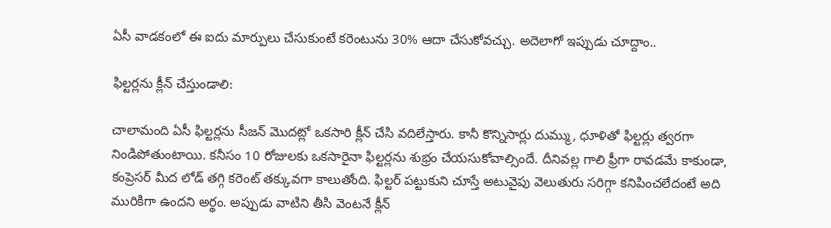ఏసీ వాడకంలో ఈ ఐదు మార్పులు చేసుకుంటే కరెంటును 30% ఆదా చేసుకోవచ్చు. అదెలాగో ఇప్పుడు చూద్దాం..

ఫిల్టర్లను క్లీన్ చేస్తుండాలి:

చాలామంది ఏసీ ఫిల్టర్లను సీజన్ మొదట్లో ఒకసారి క్లీన్ చేసి వదిలేస్తారు. కానీ కొన్నిసార్లు దుమ్ము, ధూళితో ఫిల్టర్లు త్వరగా నిండిపోతుంటాయి. కనీసం 10 రోజులకు ఒకసారైనా ఫిల్టర్లను శుభ్రం చేయసుకోవాల్సిందే. దీనివల్ల గాలి ఫ్రీగా రావడమే కాకుండా, కంప్రెసర్ మీద లోడ్ తగ్గి కరెంట్ తక్కువగా కాలుతోంది. ఫిల్టర్ పట్టుకుని చూస్తే అటువైపు వెలుతురు సరిగ్గా కనిపించలేదంటే అది మురికిగా ఉందని అర్థం. అప్పుడు వాటిని తీసి వెంటనే క్లీన్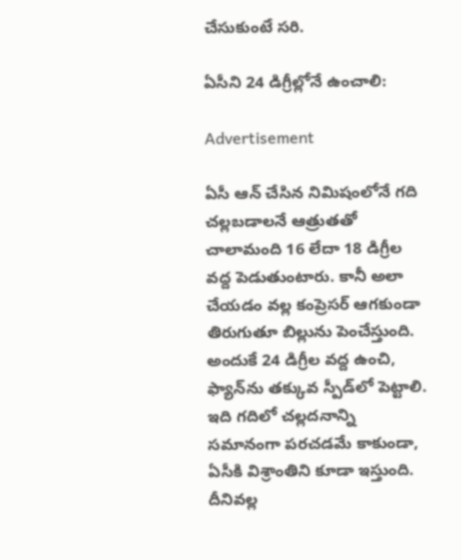చేసుకుంటే సరి.

ఏసీని 24 డిగ్రీల్లోనే ఉంచాలి:

Advertisement

ఏసీ ఆన్ చేసిన నిమిషంలోనే గది చల్లబడాలనే ఆత్రుతతో చాలామంది 16 లేదా 18 డిగ్రీల వద్ద పెడుతుంటారు. కానీ అలా చేయడం వల్ల కంప్రెసర్ ఆగకుండా తిరుగుతూ బిల్లును పెంచేస్తుంది. అందుకే 24 డిగ్రీల వద్ద ఉంచి, ఫ్యాన్‌ను తక్కువ స్పీడ్‌లో పెట్టాలి. ఇది గదిలో చల్లదనాన్ని సమానంగా పరచడమే కాకుండా, ఏసీకి విశ్రాంతిని కూడా ఇస్తుంది. దీనివల్ల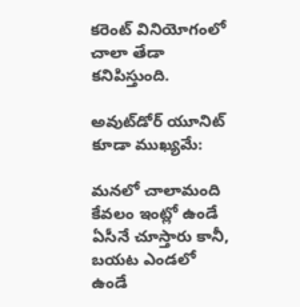కరెంట్ వినియోగంలో చాలా తేడా కనిపిస్తుంది.

అవుట్‌డోర్ యూనిట్ కూడా ముఖ్యమే:

మనలో చాలామంది కేవలం ఇంట్లో ఉండే ఏసీనే చూస్తారు కానీ, బయట ఎండలో ఉండే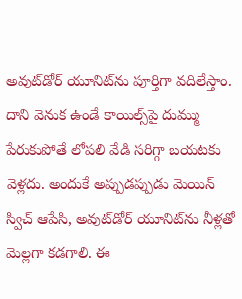అవుట్‌డోర్ యూనిట్‌ను పూర్తిగా వదిలేస్తాం. దాని వెనుక ఉండే కాయిల్స్‌పై దుమ్ము పేరుకుపోతే లోపలి వేడి సరిగ్గా బయటకు వెళ్లదు. అందుకే అప్పుడప్పుడు మెయిన్ స్విచ్ ఆపేసి, అవుట్‌డోర్ యూనిట్‌ను నీళ్లతో మెల్లగా కడగాలి. ఈ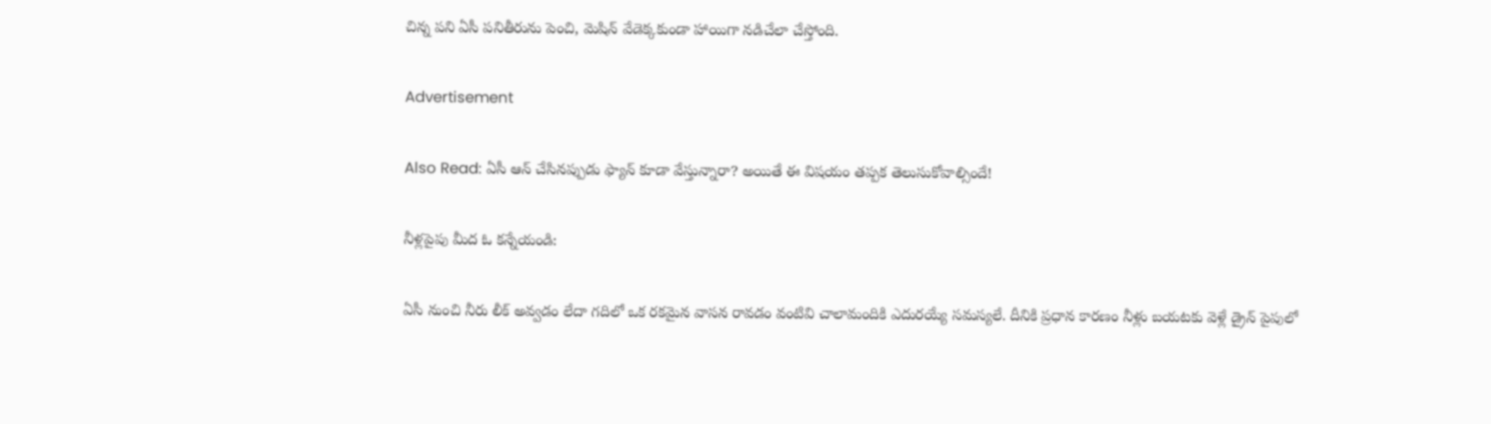చిన్న పని ఏసీ పనితీరును పెంచి, మెషిన్ వేడెక్కకుండా హాయిగా నడిచేలా చేస్తోంది.

Advertisement

Also Read: ఏసీ ఆన్ చేసినప్పుడు ఫ్యాన్ కూడా వేస్తున్నారా? అయితే ఈ విషయం తప్పక తెలుసుకోవాల్సిందే!

నీళ్లపైపు మీద ఓ కన్నేయండి:

ఏసీ నుంచి నీరు లీక్ అవ్వడం లేదా గదిలో ఒక రకమైన వాసన రావడం వంటివి చాలామందికి ఎదురయ్యే సమస్యలే. దీనికి ప్రధాన కారణం నీళ్లు బయటకు వెళ్లే డ్రైన్ పైపులో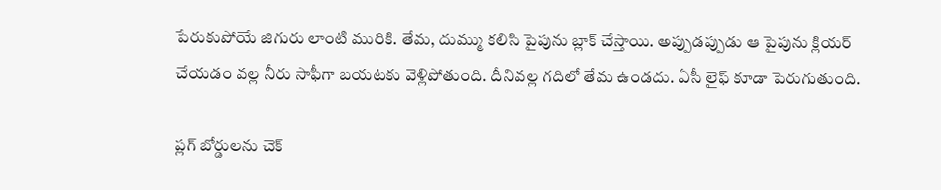పేరుకుపోయే జిగురు లాంటి మురికి. తేమ, దుమ్ము కలిసి పైపును బ్లాక్ చేస్తాయి. అప్పుడప్పుడు ఆ పైపును క్లియర్ చేయడం వల్ల నీరు సాఫీగా బయటకు వెళ్లిపోతుంది. దీనివల్ల గదిలో తేమ ఉండదు. ఏసీ లైఫ్ కూడా పెరుగుతుంది.

ప్లగ్ బోర్డులను చెక్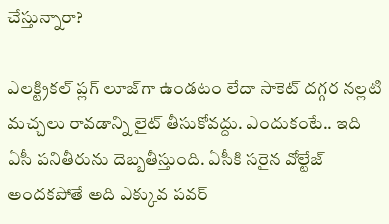చేస్తున్నారా?

ఎలక్ట్రికల్ ప్లగ్ లూజ్‌గా ఉండటం లేదా సాకెట్ దగ్గర నల్లటి మచ్చలు రావడాన్ని లైట్ తీసుకోవద్దు. ఎందుకంటే.. ఇది ఏసీ పనితీరును దెబ్బతీస్తుంది. ఏసీకి సరైన వోల్టేజ్ అందకపోతే అది ఎక్కువ పవర్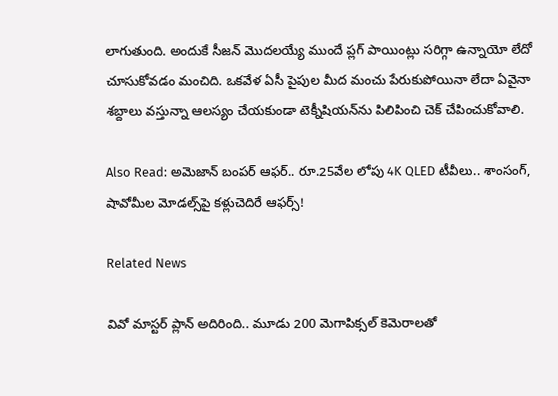లాగుతుంది. అందుకే సీజన్ మొదలయ్యే ముందే ప్లగ్ పాయింట్లు సరిగ్గా ఉన్నాయో లేదో చూసుకోవడం మంచిది. ఒకవేళ ఏసీ పైపుల మీద మంచు పేరుకుపోయినా లేదా ఏవైనా శబ్దాలు వస్తున్నా ఆలస్యం చేయకుండా టెక్నీషియన్‌ను పిలిపించి చెక్ చేపించుకోవాలి.

Also Read: అమెజాన్ బంపర్ ఆఫర్.. రూ.25వేల లోపు 4K QLED టీవీలు.. శాంసంగ్, షావోమీల మోడల్స్‌పై కళ్లుచెదిరే ఆఫర్స్!

Related News

వివో మాస్టర్ ప్లాన్ అదిరింది.. మూడు 200 మెగాపిక్సల్ కెమెరాలతో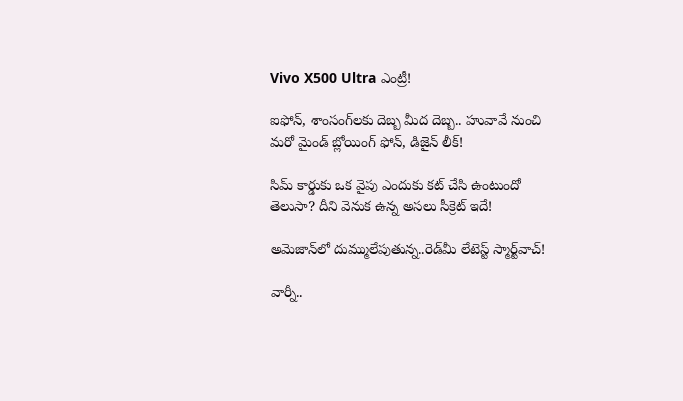Vivo X500 Ultra ఎంట్రీ!

ఐఫోన్, శాంసంగ్‌లకు దెబ్బ మీద దెబ్బ.. హువావే నుంచి మరో మైండ్ బ్లోయింగ్ ఫోన్, డిజైన్ లీక్!

సిమ్ కార్డుకు ఒక వైపు ఎందుకు కట్ చేసి ఉంటుందో తెలుసా? దీని వెనుక ఉన్న అసలు సీక్రెట్ ఇదే!

అమెజాన్‌లో దుమ్ములేపుతున్న..రెడ్‌మీ లేటెస్ట్ స్మార్ట్‌వాచ్!

వార్నీ..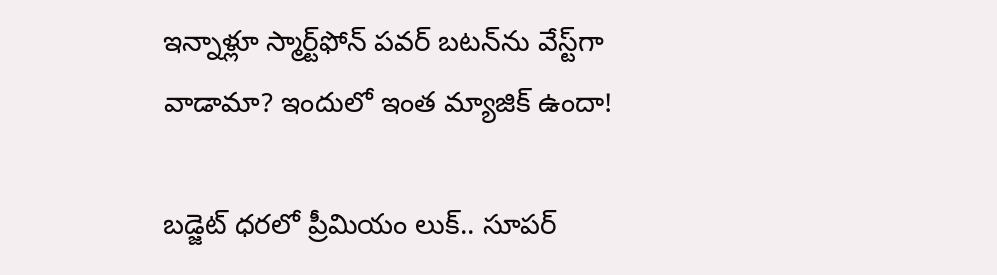ఇన్నాళ్లూ స్మార్ట్‌ఫోన్ పవర్ బటన్‌ను వేస్ట్‌గా వాడామా? ఇందులో ఇంత మ్యాజిక్ ఉందా!

బడ్జెట్ ధరలో ప్రీమియం లుక్.. సూపర్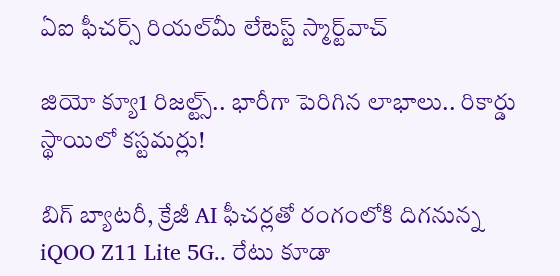ఏఐ ఫీచర్స్ రియల్‌మీ లేటెస్ట్ స్మార్ట్‌వాచ్

జియో క్యూ1 రిజల్ట్స్.. భారీగా పెరిగిన లాభాలు.. రికార్డు స్థాయిలో కస్టమర్లు!

బిగ్ బ్యాటరీ, క్రేజీ AI ఫీచర్లతో రంగంలోకి దిగనున్న iQOO Z11 Lite 5G.. రేటు కూడా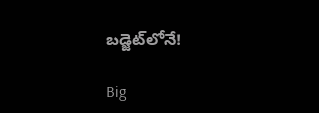బడ్జెట్‌లోనే!

Big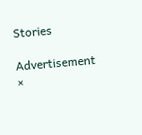Stories

Advertisement
×